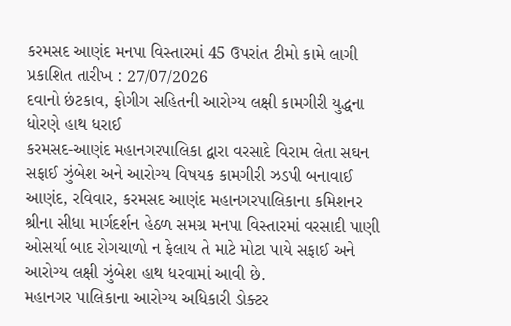કરમસદ આણંદ મનપા વિસ્તારમાં 45 ઉપરાંત ટીમો કામે લાગી
પ્રકાશિત તારીખ : 27/07/2026
દવાનો છંટકાવ, ફોગીગ સહિતની આરોગ્ય લક્ષી કામગીરી યુદ્ધના ધોરણે હાથ ધરાઈ
કરમસદ-આણંદ મહાનગરપાલિકા દ્વારા વરસાદે વિરામ લેતા સઘન સફાઈ ઝુંબેશ અને આરોગ્ય વિષયક કામગીરી ઝડપી બનાવાઈ
આણંદ, રવિવાર, કરમસદ આણંદ મહાનગરપાલિકાના કમિશનર શ્રીના સીધા માર્ગદર્શન હેઠળ સમગ્ર મનપા વિસ્તારમાં વરસાદી પાણી ઓસર્યા બાદ રોગચાળો ન ફેલાય તે માટે મોટા પાયે સફાઈ અને આરોગ્ય લક્ષી ઝુંબેશ હાથ ધરવામાં આવી છે.
મહાનગર પાલિકાના આરોગ્ય અધિકારી ડોક્ટર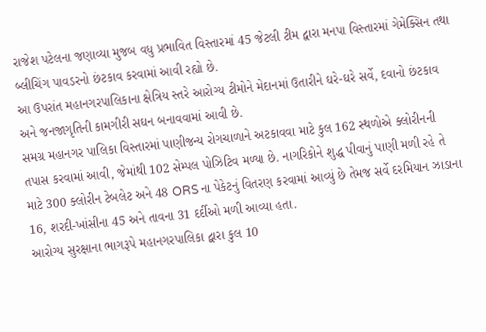રાજેશ પટેલના જણાવ્યા મુજબ વધુ પ્રભાવિત વિસ્તારમાં 45 જેટલી ટીમ દ્વારા મનપા વિસ્તારમાં ગેમેક્સિન તથા બ્લીચિંગ પાવડરનો છંટકાવ કરવામાં આવી રહ્યો છે.
આ ઉપરાંત મહાનગરપાલિકાના ક્ષેત્રિય સ્તરે આરોગ્ય ટીમોને મેદાનમાં ઉતારીને ઘરે-ઘરે સર્વે, દવાનો છંટકાવ અને જનજાગૃતિની કામગીરી સઘન બનાવવામાં આવી છે.
સમગ્ર મહાનગર પાલિકા વિસ્તારમાં પાણીજન્ય રોગચાળાને અટકાવવા માટે કુલ 162 સ્થળોએ ક્લોરીનની તપાસ કરવામાં આવી, જેમાંથી 102 સેમ્પલ પોઝિટિવ મળ્યા છે. નાગરિકોને શુદ્ધ પીવાનું પાણી મળી રહે તે માટે 300 ક્લોરીન ટેબલેટ અને 48 ORS ના પેકેટનું વિતરણ કરવામાં આવ્યું છે તેમજ સર્વે દરમિયાન ઝાડાના 16, શરદી-ખાંસીના 45 અને તાવના 31 દર્દીઓ મળી આવ્યા હતા.
આરોગ્ય સુરક્ષાના ભાગરૂપે મહાનગરપાલિકા દ્વારા કુલ 10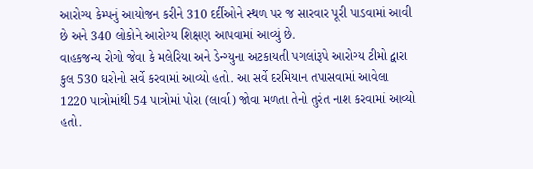આરોગ્ય કેમ્પનું આયોજન કરીને 310 દર્દીઓને સ્થળ પર જ સારવાર પૂરી પાડવામાં આવી છે અને 340 લોકોને આરોગ્ય શિક્ષણ આપવામાં આવ્યું છે.
વાહકજન્ય રોગો જેવા કે મલેરિયા અને ડેન્ગ્યુના અટકાયતી પગલાંરૂપે આરોગ્ય ટીમો દ્વારા કુલ 530 ઘરોનો સર્વે કરવામાં આવ્યો હતો. આ સર્વે દરમિયાન તપાસવામાં આવેલા 1220 પાત્રોમાંથી 54 પાત્રોમાં પોરા (લાર્વા) જોવા મળતા તેનો તુરંત નાશ કરવામાં આવ્યો હતો.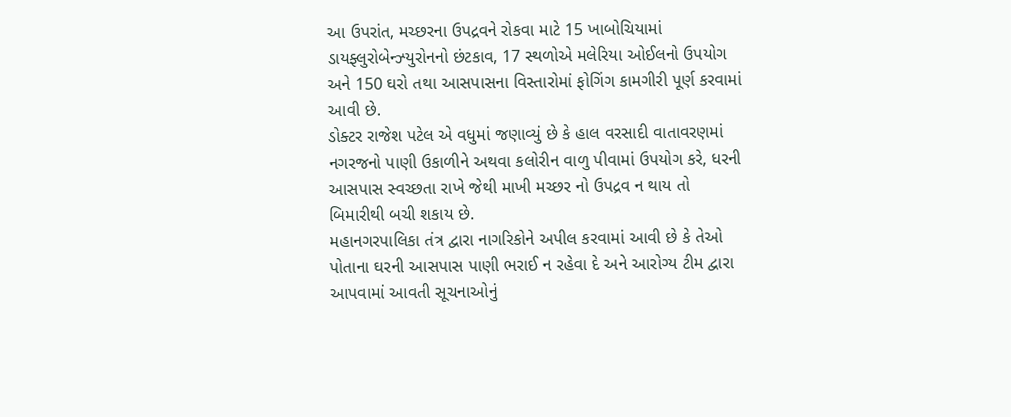આ ઉપરાંત, મચ્છરના ઉપદ્રવને રોકવા માટે 15 ખાબોચિયામાં ડાયફ્લુરોબેન્ઝ્યુરોનનો છંટકાવ, 17 સ્થળોએ મલેરિયા ઓઈલનો ઉપયોગ અને 150 ઘરો તથા આસપાસના વિસ્તારોમાં ફોગિંગ કામગીરી પૂર્ણ કરવામાં આવી છે.
ડોક્ટર રાજેશ પટેલ એ વધુમાં જણાવ્યું છે કે હાલ વરસાદી વાતાવરણમાં નગરજનો પાણી ઉકાળીને અથવા કલોરીન વાળુ પીવામાં ઉપયોગ કરે, ધરની આસપાસ સ્વચ્છતા રાખે જેથી માખી મચ્છર નો ઉપદ્રવ ન થાય તો બિમારીથી બચી શકાય છે.
મહાનગરપાલિકા તંત્ર દ્વારા નાગરિકોને અપીલ કરવામાં આવી છે કે તેઓ પોતાના ઘરની આસપાસ પાણી ભરાઈ ન રહેવા દે અને આરોગ્ય ટીમ દ્વારા આપવામાં આવતી સૂચનાઓનું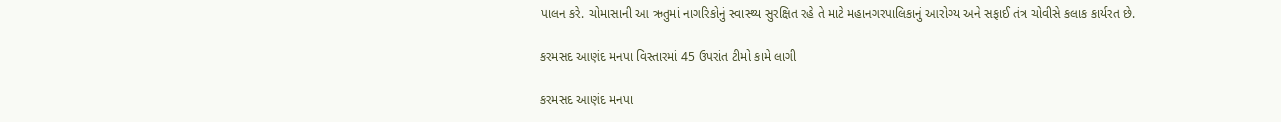પાલન કરે. ચોમાસાની આ ઋતુમાં નાગરિકોનું સ્વાસ્થ્ય સુરક્ષિત રહે તે માટે મહાનગરપાલિકાનું આરોગ્ય અને સફાઈ તંત્ર ચોવીસે કલાક કાર્યરત છે.

કરમસદ આણંદ મનપા વિસ્તારમાં 45 ઉપરાંત ટીમો કામે લાગી

કરમસદ આણંદ મનપા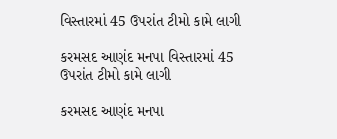વિસ્તારમાં 45 ઉપરાંત ટીમો કામે લાગી

કરમસદ આણંદ મનપા વિસ્તારમાં 45 ઉપરાંત ટીમો કામે લાગી

કરમસદ આણંદ મનપા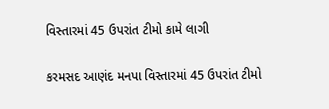વિસ્તારમાં 45 ઉપરાંત ટીમો કામે લાગી

કરમસદ આણંદ મનપા વિસ્તારમાં 45 ઉપરાંત ટીમો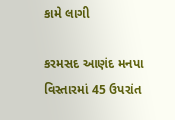કામે લાગી

કરમસદ આણંદ મનપા વિસ્તારમાં 45 ઉપરાંત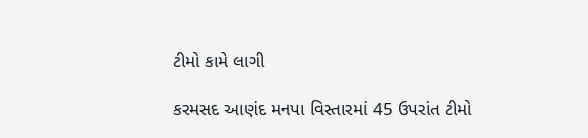ટીમો કામે લાગી

કરમસદ આણંદ મનપા વિસ્તારમાં 45 ઉપરાંત ટીમો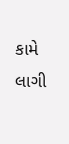કામે લાગી